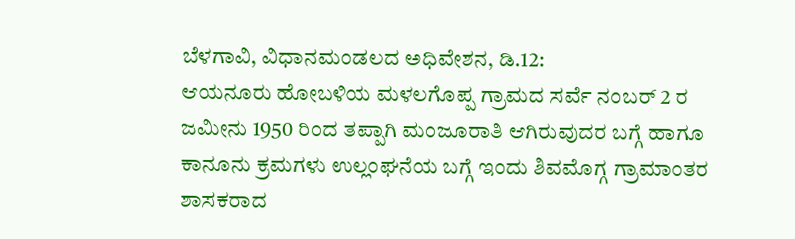ಬೆಳಗಾವಿ, ವಿಧಾನಮಂಡಲದ ಅಧಿವೇಶನ, ಡಿ.12:
ಆಯನೂರು ಹೋಬಳಿಯ ಮಳಲಗೊಪ್ಪ ಗ್ರಾಮದ ಸರ್ವೆ ನಂಬರ್ 2 ರ ಜಮೀನು 1950 ರಿಂದ ತಪ್ಪಾಗಿ ಮಂಜೂರಾತಿ ಆಗಿರುವುದರ ಬಗ್ಗೆ ಹಾಗೂ ಕಾನೂನು ಕ್ರಮಗಳು ಉಲ್ಲಂಘನೆಯ ಬಗ್ಗೆ ಇಂದು ಶಿವಮೊಗ್ಗ ಗ್ರಾಮಾಂತರ ಶಾಸಕರಾದ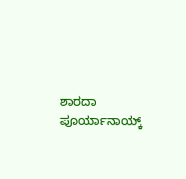ಶಾರದಾ ಪೂರ್ಯಾನಾಯ್ಕ್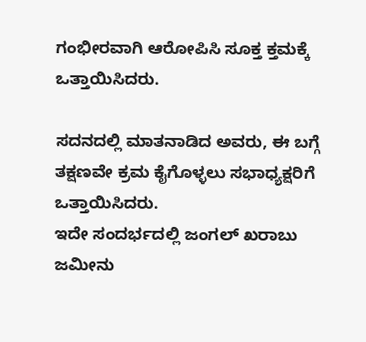ಗಂಭೀರವಾಗಿ ಆರೋಪಿಸಿ ಸೂಕ್ತ ಕ್ತಮಕ್ಕೆ ಒತ್ತಾಯಿಸಿದರು.

ಸದನದಲ್ಲಿ ಮಾತನಾಡಿದ ಅವರು, ಈ ಬಗ್ಗೆ ತಕ್ಷಣವೇ ಕ್ರಮ ಕೈಗೊಳ್ಳಲು ಸಭಾಧ್ಯಕ್ಷರಿಗೆ ಒತ್ತಾಯಿಸಿದರು.
ಇದೇ ಸಂದರ್ಭದಲ್ಲಿ ಜಂಗಲ್ ಖರಾಬು ಜಮೀನು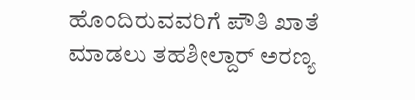ಹೊಂದಿರುವವರಿಗೆ ಪೌತಿ ಖಾತೆ ಮಾಡಲು ತಹಶೀಲ್ದಾರ್ ಅರಣ್ಯ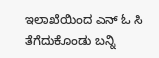ಇಲಾಖೆಯಿಂದ ಎನ್ ಓ ಸಿ ತೆಗೆದುಕೊಂಡು ಬನ್ನಿ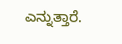ಎನ್ನುತ್ತಾರೆ.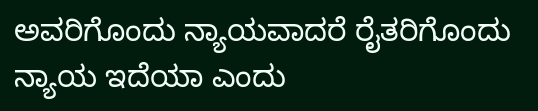ಅವರಿಗೊಂದು ನ್ಯಾಯವಾದರೆ ರೈತರಿಗೊಂದು ನ್ಯಾಯ ಇದೆಯಾ ಎಂದು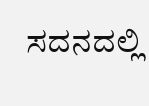ಸದನದಲ್ಲಿ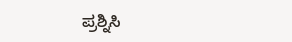ಪ್ರಶ್ನಿಸಿ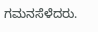ಗಮನಸೆಳೆದರು.